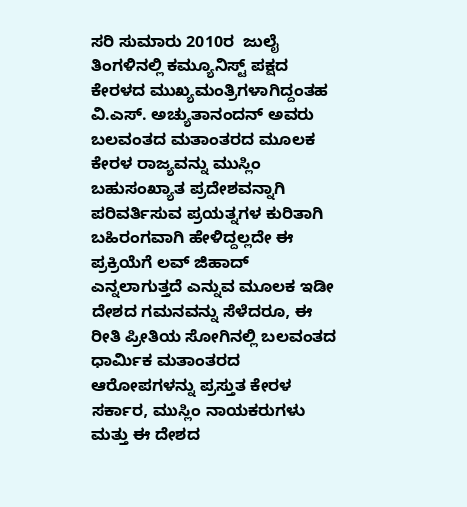ಸರಿ ಸುಮಾರು 2010ರ  ಜುಲೈ ತಿಂಗಳಿನಲ್ಲಿ ಕಮ್ಯೂನಿಸ್ಟ್ ಪಕ್ಷದ ಕೇರಳದ ಮುಖ್ಯಮಂತ್ರಿಗಳಾಗಿದ್ದಂತಹ ವಿ.ಎಸ್. ಅಚ್ಯುತಾನಂದನ್ ಅವರು ಬಲವಂತದ ಮತಾಂತರದ ಮೂಲಕ ಕೇರಳ ರಾಜ್ಯವನ್ನು ಮುಸ್ಲಿಂ ಬಹುಸಂಖ್ಯಾತ ಪ್ರದೇಶವನ್ನಾಗಿ ಪರಿವರ್ತಿಸುವ ಪ್ರಯತ್ನಗಳ ಕುರಿತಾಗಿ ಬಹಿರಂಗವಾಗಿ ಹೇಳಿದ್ದಲ್ಲದೇ ಈ ಪ್ರಕ್ರಿಯೆಗೆ ಲವ್ ಜಿಹಾದ್  ಎನ್ನಲಾಗುತ್ತದೆ ಎನ್ನುವ ಮೂಲಕ ಇಡೀ ದೇಶದ ಗಮನವನ್ನು ಸೆಳೆದರೂ, ಈ ರೀತಿ ಪ್ರೀತಿಯ ಸೋಗಿನಲ್ಲಿ ಬಲವಂತದ ಧಾರ್ಮಿಕ ಮತಾಂತರದ ಆರೋಪಗಳನ್ನು ಪ್ರಸ್ತುತ ಕೇರಳ ಸರ್ಕಾರ, ಮುಸ್ಲಿಂ ನಾಯಕರುಗಳು ಮತ್ತು ಈ ದೇಶದ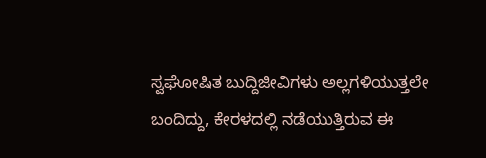ಸ್ವಘೋಷಿತ ಬುದ್ದಿಜೀವಿಗಳು ಅಲ್ಲಗಳಿಯುತ್ತಲೇ ಬಂದಿದ್ದು, ಕೇರಳದಲ್ಲಿ ನಡೆಯುತ್ತಿರುವ ಈ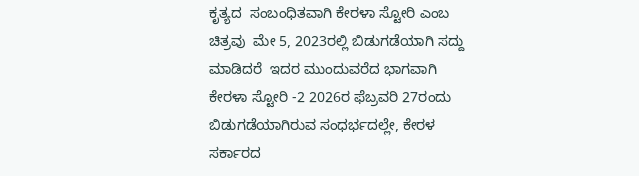ಕೃತ್ಯದ  ಸಂಬಂಧಿತವಾಗಿ ಕೇರಳಾ ಸ್ಟೋರಿ ಎಂಬ ಚಿತ್ರವು  ಮೇ 5, 2023ರಲ್ಲಿ ಬಿಡುಗಡೆಯಾಗಿ ಸದ್ದು ಮಾಡಿದರೆ  ಇದರ ಮುಂದುವರೆದ ಭಾಗವಾಗಿ ಕೇರಳಾ ಸ್ಟೋರಿ -2 2026ರ ಫೆಬ್ರವರಿ 27ರಂದು ಬಿಡುಗಡೆಯಾಗಿರುವ ಸಂಧರ್ಭದಲ್ಲೇ, ಕೇರಳ ಸರ್ಕಾರದ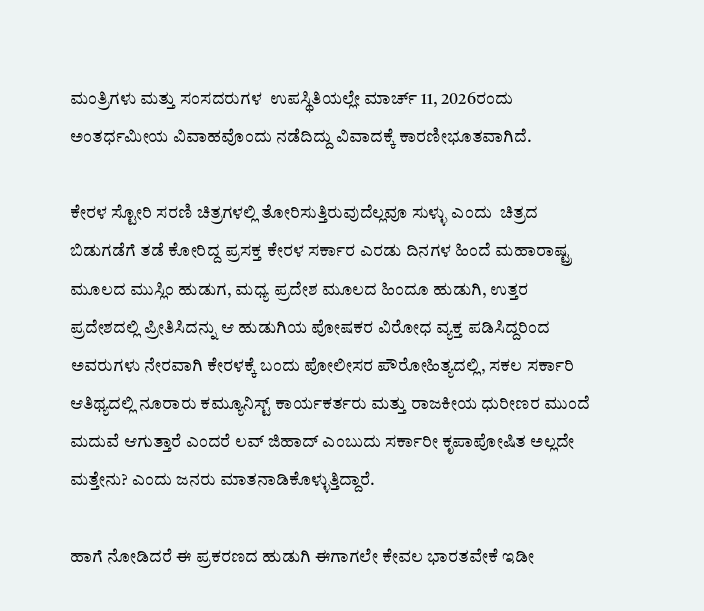ಮಂತ್ರಿಗಳು ಮತ್ತು ಸಂಸದರುಗಳ  ಉಪಸ್ಥಿತಿಯಲ್ಲೇ ಮಾರ್ಚ್ 11, 2026ರಂದು ಅಂತರ್ಧಮೀಯ ವಿವಾಹವೊಂದು ನಡೆದಿದ್ದು ವಿವಾದಕ್ಕೆ ಕಾರಣೀಭೂತವಾಗಿದೆ.

ಕೇರಳ ಸ್ಟೋರಿ ಸರಣಿ ಚಿತ್ರಗಳಲ್ಲಿ ತೋರಿಸುತ್ತಿರುವುದೆಲ್ಲವೂ ಸುಳ್ಳು ಎಂದು  ಚಿತ್ರದ ಬಿಡುಗಡೆಗೆ ತಡೆ ಕೋರಿದ್ದ ಪ್ರಸಕ್ತ ಕೇರಳ ಸರ್ಕಾರ ಎರಡು ದಿನಗಳ ಹಿಂದೆ ಮಹಾರಾಷ್ಟ್ರ ಮೂಲದ ಮುಸ್ಲಿಂ ಹುಡುಗ, ಮಧ್ಯ ಪ್ರದೇಶ ಮೂಲದ ಹಿಂದೂ ಹುಡುಗಿ, ಉತ್ತರ ಪ್ರದೇಶದಲ್ಲಿ ಪ್ರೀತಿಸಿದನ್ನು ಆ ಹುಡುಗಿಯ ಪೋಷಕರ ವಿರೋಧ ವ್ಯಕ್ತ ಪಡಿಸಿದ್ದರಿಂದ ಅವರುಗಳು ನೇರವಾಗಿ ಕೇರಳಕ್ಕೆ ಬಂದು ಪೋಲೀಸರ ಪೌರೋಹಿತ್ಯದಲ್ಲಿ, ಸಕಲ ಸರ್ಕಾರಿ ಆತಿಥ್ಯದಲ್ಲಿ ನೂರಾರು ಕಮ್ಯೂನಿಸ್ಟ್ ಕಾರ್ಯಕರ್ತರು ಮತ್ತು ರಾಜಕೀಯ ಧುರೀಣರ ಮುಂದೆ ಮದುವೆ ಆಗುತ್ತಾರೆ ಎಂದರೆ ಲವ್ ಜಿಹಾದ್ ಎಂಬುದು ಸರ್ಕಾರೀ ಕೃಪಾಪೋಷಿತ ಅಲ್ಲದೇ ಮತ್ತೇನು? ಎಂದು ಜನರು ಮಾತನಾಡಿಕೊಳ್ಳುತ್ತಿದ್ದಾರೆ.

ಹಾಗೆ ನೋಡಿದರೆ ಈ ಪ್ರಕರಣದ ಹುಡುಗಿ ಈಗಾಗಲೇ ಕೇವಲ ಭಾರತವೇಕೆ ಇಡೀ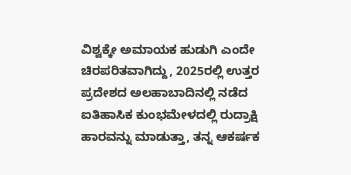ವಿಶ್ವಕ್ಕೇ ಅಮಾಯಕ ಹುಡುಗಿ ಎಂದೇ ಚಿರಪರಿತವಾಗಿದ್ದು, 2025ರಲ್ಲಿ ಉತ್ತರ ಪ್ರದೇಶದ ಅಲಹಾಬಾದಿನಲ್ಲಿ ನಡೆದ ಐತಿಹಾಸಿಕ ಕುಂಭಮೇಳದಲ್ಲಿ ರುದ್ರಾಕ್ಷಿ ಹಾರವನ್ನು ಮಾಡುತ್ತಾ, ತನ್ನ ಆಕರ್ಷಕ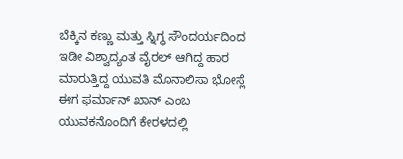ಬೆಕ್ಕಿನ ಕಣ್ಣು ಮತ್ತು ಸ್ನಿಗ್ಧ ಸೌಂದರ್ಯದಿಂದ ಇಡೀ ವಿಶ್ವಾದ್ಯಂತ ವೈರಲ್ ಆಗಿದ್ದ ಹಾರ ಮಾರುತ್ತಿದ್ದ ಯುವತಿ ಮೊನಾಲಿಸಾ ಭೋಸ್ಲೆ ಈಗ ಫರ್ಮಾನ್ ಖಾನ್‌ ಎಂಬ ಯುವಕನೊಂದಿಗೆ ಕೇರಳದಲ್ಲಿ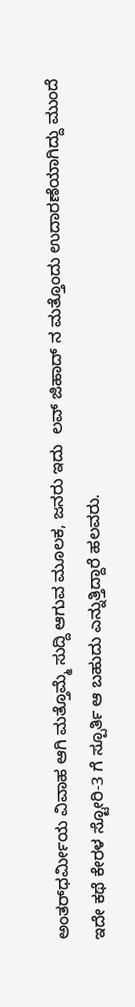ಅಂತರ್‌ಧರ್ಮೀಯ ವಿವಾಹ ಆಗಿ ಮತ್ತೊಮ್ಮೆ ಸುದ್ದಿ ಆಗುವ ಮೂಲಕ, ಜನರು ಇದು  ಲವ್ ಜಿಹಾದ್ ನ ಮತ್ತೊಂದು ಉದಾರಣೆಯಾಗಿದ್ದು ಮುಂದೆ ಇದೇ ಕಥೆ ಕೇರಳ ಸ್ಟೋರಿ-3 ಗೆ ಸ್ಪೂರ್ತಿ ಆ ಬಹುದು ಎನ್ನುತ್ತಿದ್ದಾರೆ ಹಲವರು.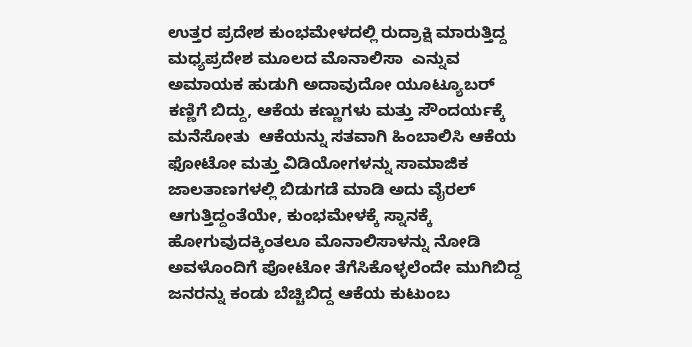ಉತ್ತರ ಪ್ರದೇಶ ಕುಂಭಮೇಳದಲ್ಲಿ ರುದ್ರಾಕ್ಷಿ ಮಾರುತ್ತಿದ್ದ ಮಧ್ಯಪ್ರದೇಶ ಮೂಲದ ಮೊನಾಲಿಸಾ  ಎನ್ನುವ ಅಮಾಯಕ ಹುಡುಗಿ ಅದಾವುದೋ ಯೂಟ್ಯೂಬರ್ ಕಣ್ಣಿಗೆ ಬಿದ್ದು, ಆಕೆಯ ಕಣ್ಣುಗಳು ಮತ್ತು ಸೌಂದರ್ಯಕ್ಕೆ ಮನೆಸೋತು  ಆಕೆಯನ್ನು ಸತವಾಗಿ ಹಿಂಬಾಲಿಸಿ ಆಕೆಯ ಫೋಟೋ ಮತ್ತು ವಿಡಿಯೋಗಳನ್ನು ಸಾಮಾಜಿಕ ಜಾಲತಾಣಗಳಲ್ಲಿ ಬಿಡುಗಡೆ ಮಾಡಿ ಅದು ವೈರಲ್‌ ಆಗುತ್ತಿದ್ದಂತೆಯೇ, ಕುಂಭಮೇಳಕ್ಕೆ ಸ್ನಾನಕ್ಕೆ ಹೋಗುವುದಕ್ಕಿಂತಲೂ ಮೊನಾಲಿಸಾಳನ್ನು ನೋಡಿ ಅವಳೊಂದಿಗೆ ಪೋಟೋ ತೆಗೆಸಿಕೊಳ್ಳಲೆಂದೇ ಮುಗಿಬಿದ್ದ ಜನರನ್ನು ಕಂಡು ಬೆಚ್ಚಿಬಿದ್ದ ಆಕೆಯ ಕುಟುಂಬ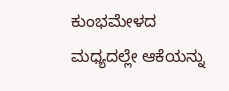ಕುಂಭಮೇಳದ ಮಧ್ಯದಲ್ಲೇ ಆಕೆಯನ್ನು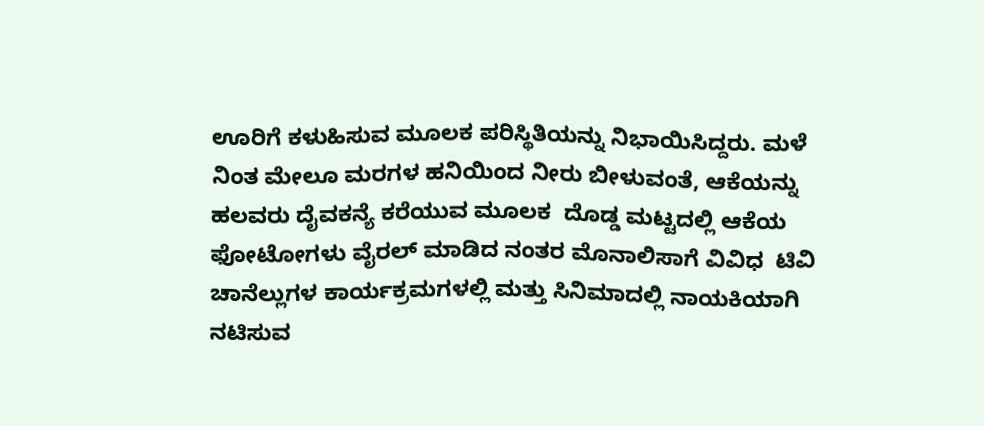ಊರಿಗೆ ಕಳುಹಿಸುವ ಮೂಲಕ ಪರಿಸ್ಥಿತಿಯನ್ನು ನಿಭಾಯಿಸಿದ್ದರು. ಮಳೆ ನಿಂತ ಮೇಲೂ ಮರಗಳ ಹನಿಯಿಂದ ನೀರು ಬೀಳುವಂತೆ, ಆಕೆಯನ್ನು ಹಲವರು ದೈವಕನ್ಯೆ ಕರೆಯುವ ಮೂಲಕ  ದೊಡ್ಡ ಮಟ್ಟದಲ್ಲಿ ಆಕೆಯ ಫೋಟೋಗಳು ವೈರಲ್‌ ಮಾಡಿದ ನಂತರ ಮೊನಾಲಿಸಾಗೆ ವಿವಿಧ  ಟಿವಿ ಚಾನೆಲ್ಲುಗಳ ಕಾರ್ಯಕ್ರಮಗಳಲ್ಲಿ ಮತ್ತು ಸಿನಿಮಾದಲ್ಲಿ ನಾಯಕಿಯಾಗಿ ನಟಿಸುವ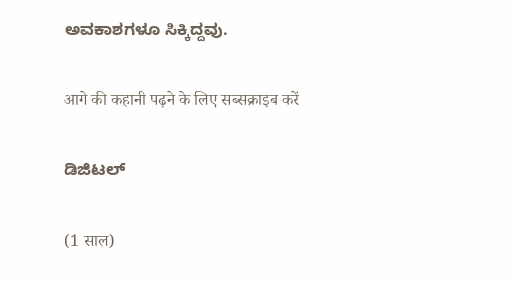ಅವಕಾಶಗಳೂ ಸಿಕ್ಕಿದ್ದವು.

आगे की कहानी पढ़ने के लिए सब्सक्राइब करें

ಡಿಜಿಟಲ್

(1 साल)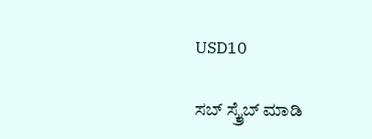USD10

ಸಬ್ ಸ್ಕ್ರೈಬ್ ಮಾಡಿ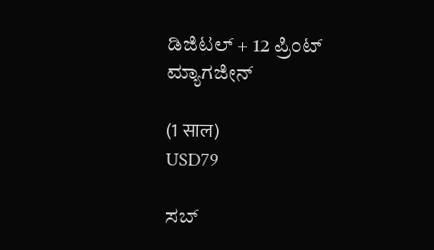ಡಿಜಿಟಲ್ + 12 ಪ್ರಿಂಟ್ ಮ್ಯಾಗಜೀನ್

(1 साल)
USD79

ಸಬ್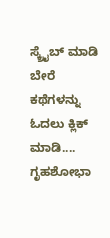ಸ್ಕ್ರೈಬ್ ಮಾಡಿ
ಬೇರೆ ಕಥೆಗಳನ್ನು ಓದಲು ಕ್ಲಿಕ್ ಮಾಡಿ....
ಗೃಹಶೋಭಾ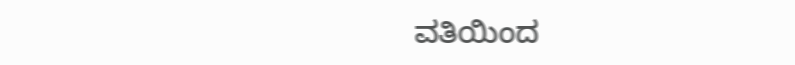ವತಿಯಿಂದ